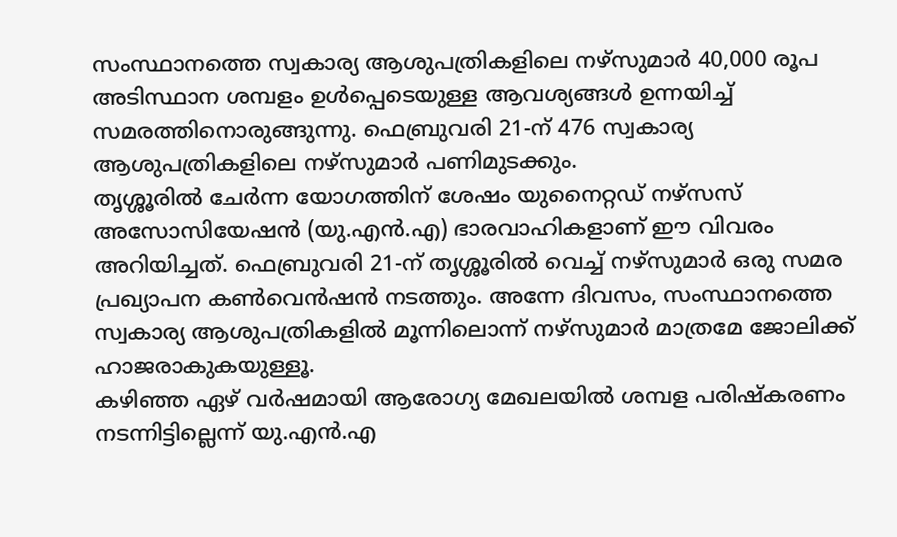സംസ്ഥാനത്തെ സ്വകാര്യ ആശുപത്രികളിലെ നഴ്സുമാർ 40,000 രൂപ അടിസ്ഥാന ശമ്പളം ഉൾപ്പെടെയുള്ള ആവശ്യങ്ങൾ ഉന്നയിച്ച് സമരത്തിനൊരുങ്ങുന്നു. ഫെബ്രുവരി 21-ന് 476 സ്വകാര്യ ആശുപത്രികളിലെ നഴ്സുമാർ പണിമുടക്കും.
തൃശ്ശൂരിൽ ചേർന്ന യോഗത്തിന് ശേഷം യുനൈറ്റഡ് നഴ്സസ് അസോസിയേഷൻ (യു.എൻ.എ) ഭാരവാഹികളാണ് ഈ വിവരം അറിയിച്ചത്. ഫെബ്രുവരി 21-ന് തൃശ്ശൂരിൽ വെച്ച് നഴ്സുമാർ ഒരു സമര പ്രഖ്യാപന കൺവെൻഷൻ നടത്തും. അന്നേ ദിവസം, സംസ്ഥാനത്തെ സ്വകാര്യ ആശുപത്രികളിൽ മൂന്നിലൊന്ന് നഴ്സുമാർ മാത്രമേ ജോലിക്ക് ഹാജരാകുകയുള്ളൂ.
കഴിഞ്ഞ ഏഴ് വർഷമായി ആരോഗ്യ മേഖലയിൽ ശമ്പള പരിഷ്കരണം നടന്നിട്ടില്ലെന്ന് യു.എൻ.എ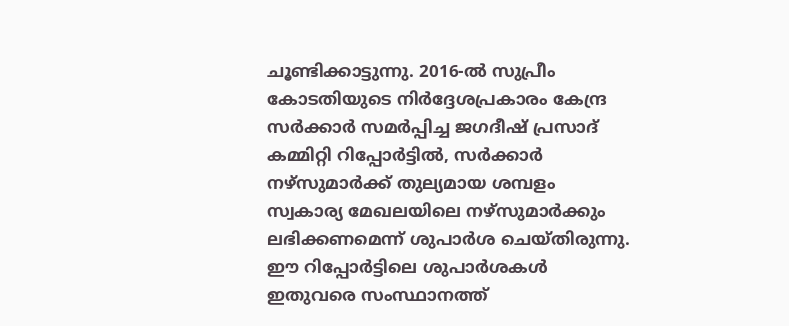ചൂണ്ടിക്കാട്ടുന്നു. 2016-ൽ സുപ്രീം കോടതിയുടെ നിർദ്ദേശപ്രകാരം കേന്ദ്ര സർക്കാർ സമർപ്പിച്ച ജഗദീഷ് പ്രസാദ് കമ്മിറ്റി റിപ്പോർട്ടിൽ, സർക്കാർ നഴ്സുമാർക്ക് തുല്യമായ ശമ്പളം സ്വകാര്യ മേഖലയിലെ നഴ്സുമാർക്കും ലഭിക്കണമെന്ന് ശുപാർശ ചെയ്തിരുന്നു.
ഈ റിപ്പോർട്ടിലെ ശുപാർശകൾ ഇതുവരെ സംസ്ഥാനത്ത്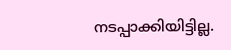നടപ്പാക്കിയിട്ടില്ല.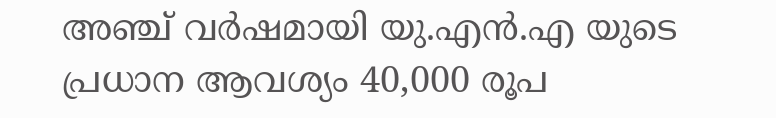അഞ്ച് വർഷമായി യു.എൻ.എ യുടെ പ്രധാന ആവശ്യം 40,000 രൂപ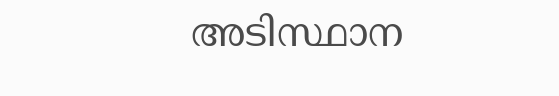അടിസ്ഥാന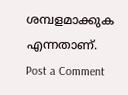ശമ്പളമാക്കുക എന്നതാണ്.
Post a Comment